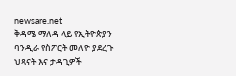newsare.net
ቅዳሜ ማለዳ ላይ የኢትዮጵያን ባንዲራ የስፖርት መለዮ ያደረጉ ህጻናት እና ታዳጊዎች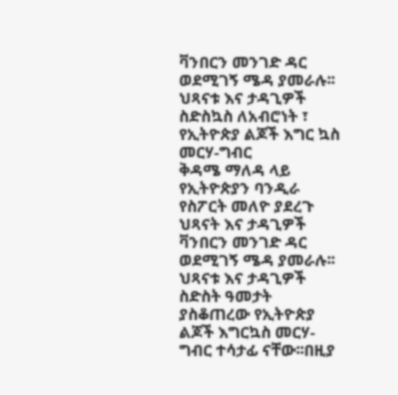ቫንበርን መንገድ ዳር ወደሚገኝ ሜዳ ያመራሉ፡፡ህጻናቱ እና ታዳጊዎች ስድስኳስ ለአብሮነት ፣ የኢትዮጵያ ልጆች እግር ኳስ መርሃ-ግብር
ቅዳሜ ማለዳ ላይ የኢትዮጵያን ባንዲራ የስፖርት መለዮ ያደረጉ ህጻናት እና ታዳጊዎች ቫንበርን መንገድ ዳር ወደሚገኝ ሜዳ ያመራሉ፡፡ህጻናቱ እና ታዳጊዎች ስድስት ዓመታት ያስቆጠረው የኢትዮጵያ ልጆች እግርኳስ መርሃ- ግብር ተሳታፊ ናቸው፡፡በዚያ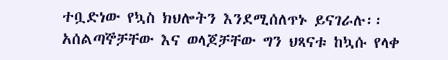ተቧድነው የኳስ ክህሎትን እንደሚሰለጥኑ ይናገራሉ፡፡አሰልጣኞቻቸው እና ወላጆቻቸው ግን ህጻናቱ ከኳሱ የላቀ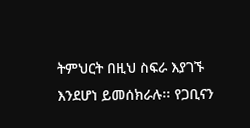ትምህርት በዚህ ስፍራ እያገኙ እንደሆነ ይመሰክራሉ፡፡ የጋቢናን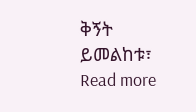ቅኝት ይመልከቱ፣ Read more